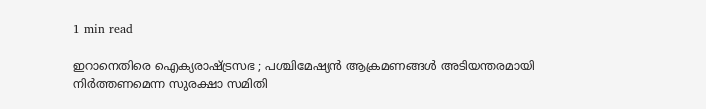1 min read

ഇറാനെതിരെ ഐക്യരാഷ്ട്രസഭ ; പശ്ചിമേഷ്യൻ ആക്രമണങ്ങൾ അടിയന്തരമായി നിർത്തണമെന്ന സുരക്ഷാ സമിതി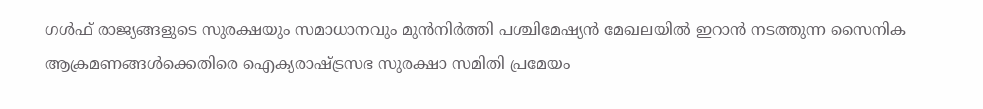ഗൾഫ് രാജ്യങ്ങളുടെ സുരക്ഷയും സമാധാനവും മുൻനിർത്തി പശ്ചിമേഷ്യൻ മേഖലയിൽ ഇറാൻ നടത്തുന്ന സൈനിക ആക്രമണങ്ങൾക്കെതിരെ ഐക്യരാഷ്ട്രസഭ സുരക്ഷാ സമിതി പ്രമേയം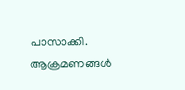പാസാക്കി. ആക്രമണങ്ങൾ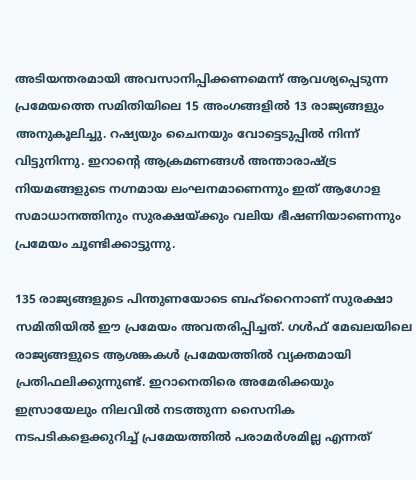അടിയന്തരമായി അവസാനിപ്പിക്കണമെന്ന് ആവശ്യപ്പെടുന്ന പ്രമേയത്തെ സമിതിയിലെ 15 അംഗങ്ങളിൽ 13 രാജ്യങ്ങളും അനുകൂലിച്ചു. റഷ്യയും ചൈനയും വോട്ടെടുപ്പിൽ നിന്ന് വിട്ടുനിന്നു. ഇറാന്റെ ആക്രമണങ്ങൾ അന്താരാഷ്ട്ര നിയമങ്ങളുടെ നഗ്നമായ ലംഘനമാണെന്നും ഇത് ആഗോള സമാധാനത്തിനും സുരക്ഷയ്ക്കും വലിയ ഭീഷണിയാണെന്നും പ്രമേയം ചൂണ്ടിക്കാട്ടുന്നു.

135 രാജ്യങ്ങളുടെ പിന്തുണയോടെ ബഹ്‌റൈനാണ് സുരക്ഷാ സമിതിയിൽ ഈ പ്രമേയം അവതരിപ്പിച്ചത്. ഗൾഫ് മേഖലയിലെ രാജ്യങ്ങളുടെ ആശങ്കകൾ പ്രമേയത്തിൽ വ്യക്തമായി പ്രതിഫലിക്കുന്നുണ്ട്. ഇറാനെതിരെ അമേരിക്കയും ഇസ്രായേലും നിലവിൽ നടത്തുന്ന സൈനിക നടപടികളെക്കുറിച്ച് പ്രമേയത്തിൽ പരാമർശമില്ല എന്നത്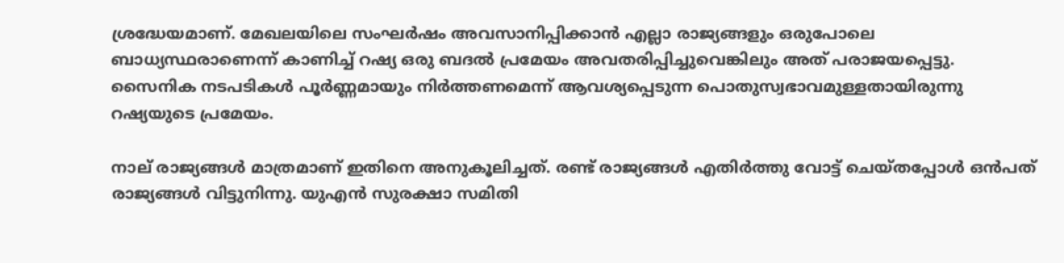ശ്രദ്ധേയമാണ്. മേഖലയിലെ സംഘർഷം അവസാനിപ്പിക്കാൻ എല്ലാ രാജ്യങ്ങളും ഒരുപോലെ ബാധ്യസ്ഥരാണെന്ന് കാണിച്ച് റഷ്യ ഒരു ബദൽ പ്രമേയം അവതരിപ്പിച്ചുവെങ്കിലും അത് പരാജയപ്പെട്ടു. സൈനിക നടപടികൾ പൂർണ്ണമായും നിർത്തണമെന്ന് ആവശ്യപ്പെടുന്ന പൊതുസ്വഭാവമുള്ളതായിരുന്നു റഷ്യയുടെ പ്രമേയം.

നാല് രാജ്യങ്ങൾ മാത്രമാണ് ഇതിനെ അനുകൂലിച്ചത്. രണ്ട് രാജ്യങ്ങൾ എതിർത്തു വോട്ട് ചെയ്തപ്പോൾ ഒൻപത് രാജ്യങ്ങൾ വിട്ടുനിന്നു. യുഎൻ സുരക്ഷാ സമിതി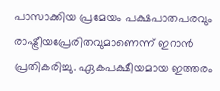പാസാക്കിയ പ്രമേയം പക്ഷപാതപരവും രാഷ്ട്രീയപ്രേരിതവുമാണെന്ന് ഇറാൻ പ്രതികരിച്ചു. ഏകപക്ഷീയമായ ഇത്തരം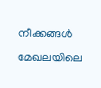നീക്കങ്ങൾ മേഖലയിലെ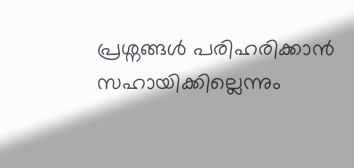പ്രശ്നങ്ങൾ പരിഹരിക്കാൻ സഹായിക്കില്ലെന്നും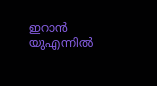ഇറാൻ യുഎന്നിൽ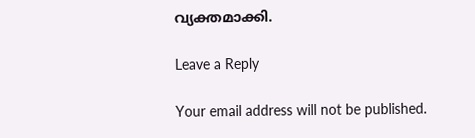വ്യക്തമാക്കി.

Leave a Reply

Your email address will not be published.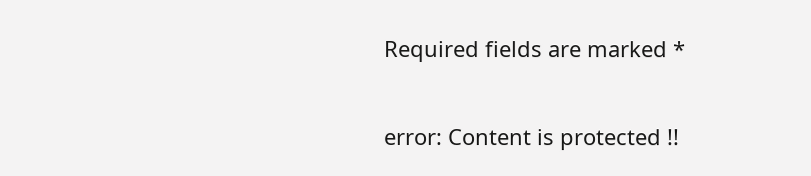Required fields are marked *

error: Content is protected !!